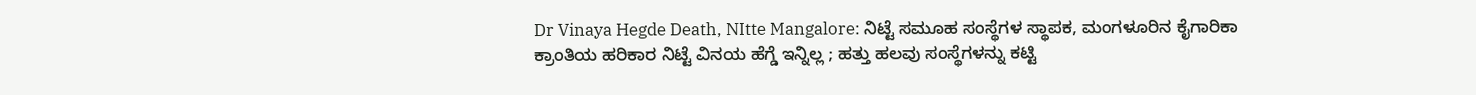Dr Vinaya Hegde Death, NItte Mangalore: ನಿಟ್ಟೆ ಸಮೂಹ ಸಂಸ್ಥೆಗಳ ಸ್ಥಾಪಕ, ಮಂಗಳೂರಿನ ಕೈಗಾರಿಕಾ ಕ್ರಾಂತಿಯ ಹರಿಕಾರ ನಿಟ್ಟೆ ವಿನಯ ಹೆಗ್ಡೆ ಇನ್ನಿಲ್ಲ ; ಹತ್ತು ಹಲವು ಸಂಸ್ಥೆಗಳನ್ನು ಕಟ್ಟಿ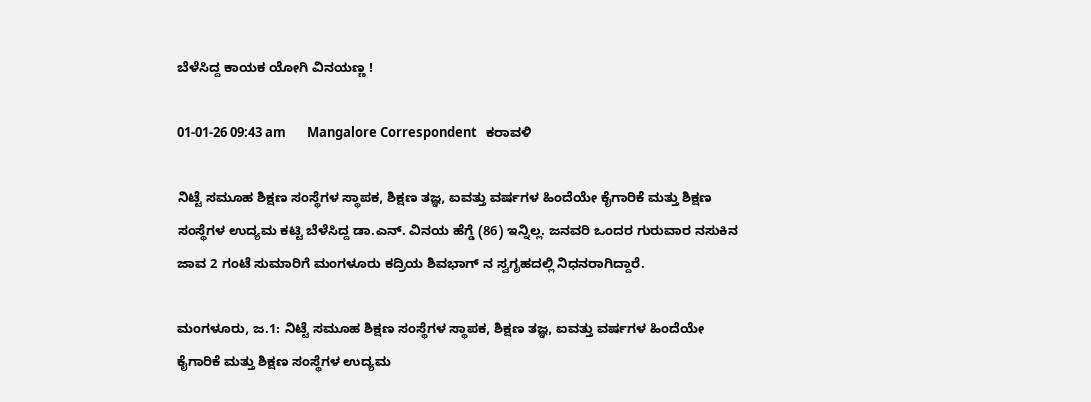ಬೆಳೆಸಿದ್ದ ಕಾಯಕ ಯೋಗಿ ವಿನಯಣ್ಣ !

01-01-26 09:43 am       Mangalore Correspondent   ಕರಾವಳಿ

ನಿಟ್ಟೆ ಸಮೂಹ ಶಿಕ್ಷಣ ಸಂಸ್ಥೆಗಳ ಸ್ಥಾಪಕ, ಶಿಕ್ಷಣ ತಜ್ಞ, ಐವತ್ತು ವರ್ಷಗಳ ಹಿಂದೆಯೇ ಕೈಗಾರಿಕೆ ಮತ್ತು ಶಿಕ್ಷಣ ಸಂಸ್ಥೆಗಳ ಉದ್ಯಮ ಕಟ್ಟಿ ಬೆಳೆಸಿದ್ದ ಡಾ.ಎನ್. ವಿನಯ ಹೆಗ್ಡೆ (86) ಇನ್ನಿಲ್ಲ‌. ಜನವರಿ ಒಂದರ ಗುರುವಾರ ನಸುಕಿನ ಜಾವ 2 ಗಂಟೆ ಸುಮಾರಿಗೆ ಮಂಗಳೂರು ಕದ್ರಿಯ ಶಿವಭಾಗ್ ನ ಸ್ವಗೃಹದಲ್ಲಿ ನಿಧನರಾಗಿದ್ದಾರೆ.

ಮಂಗಳೂರು, ಜ.1: ನಿಟ್ಟೆ ಸಮೂಹ ಶಿಕ್ಷಣ ಸಂಸ್ಥೆಗಳ ಸ್ಥಾಪಕ, ಶಿಕ್ಷಣ ತಜ್ಞ, ಐವತ್ತು ವರ್ಷಗಳ ಹಿಂದೆಯೇ ಕೈಗಾರಿಕೆ ಮತ್ತು ಶಿಕ್ಷಣ ಸಂಸ್ಥೆಗಳ ಉದ್ಯಮ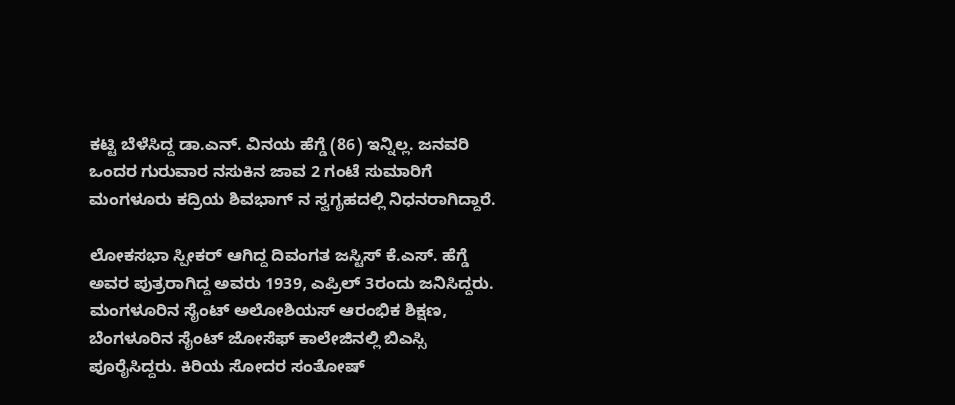ಕಟ್ಟಿ ಬೆಳೆಸಿದ್ದ ಡಾ.ಎನ್. ವಿನಯ ಹೆಗ್ಡೆ (86) ಇನ್ನಿಲ್ಲ‌. ಜನವರಿ ಒಂದರ ಗುರುವಾರ ನಸುಕಿನ ಜಾವ 2 ಗಂಟೆ ಸುಮಾರಿಗೆ ಮಂಗಳೂರು ಕದ್ರಿಯ ಶಿವಭಾಗ್ ನ ಸ್ವಗೃಹದಲ್ಲಿ ನಿಧನರಾಗಿದ್ದಾರೆ.

ಲೋಕಸಭಾ ಸ್ಪೀಕರ್ ಆಗಿದ್ದ ದಿವಂಗತ ಜಸ್ಟಿಸ್ ಕೆ.ಎಸ್. ಹೆಗ್ಡೆ ಅವರ ಪುತ್ರರಾಗಿದ್ದ ಅವರು 1939, ಎಪ್ರಿಲ್ 3ರಂದು ಜನಿಸಿದ್ದರು. ಮಂಗಳೂರಿನ ಸೈಂಟ್ ಅಲೋಶಿಯಸ್ ಆರಂಭಿಕ ಶಿಕ್ಷಣ, ಬೆಂಗಳೂರಿನ ಸೈಂಟ್ ಜೋಸೆಫ್ ಕಾಲೇಜಿನಲ್ಲಿ ಬಿಎಸ್ಸಿ ಪೂರೈಸಿದ್ದರು‌. ಕಿರಿಯ ಸೋದರ ಸಂತೋಷ್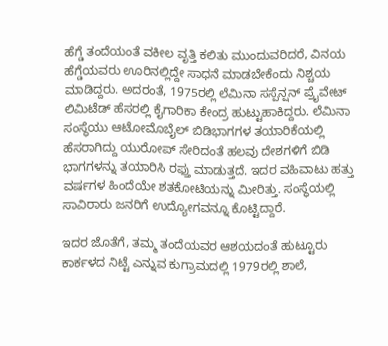ಹೆಗ್ಡೆ ತಂದೆಯಂತೆ ವಕೀಲ ವೃತ್ತಿ ಕಲಿತು ಮುಂದುವರಿದರೆ, ವಿನಯ ಹೆಗ್ಡೆಯವರು ಊರಿನಲ್ಲಿದ್ದೇ ಸಾಧನೆ ಮಾಡಬೇಕೆಂದು ನಿಶ್ಚಯ ಮಾಡಿದ್ದರು. ಅದರಂತೆ, 1975ರಲ್ಲಿ ಲೆಮಿನಾ ಸಸ್ಪೆನ್ಷನ್ ಪ್ರೈವೇಟ್ ಲಿಮಿಟೆಡ್ ಹೆಸರಲ್ಲಿ ಕೈಗಾರಿಕಾ ಕೇಂದ್ರ ಹುಟ್ಟುಹಾಕಿದ್ದರು. ಲೆಮಿನಾ ಸಂಸ್ಥೆಯು ಆಟೋಮೊಬೈಲ್ ಬಿಡಿಭಾಗಗಳ ತಯಾರಿಕೆಯಲ್ಲಿ ಹೆಸರಾಗಿದ್ದು ಯುರೋಪ್ ಸೇರಿದಂತೆ ಹಲವು ದೇಶಗಳಿಗೆ ಬಿಡಿ ಭಾಗಗಳನ್ನು ತಯಾರಿಸಿ ರಫ್ತು ಮಾಡುತ್ತದೆ. ಇದರ ವಹಿವಾಟು ಹತ್ತು ವರ್ಷಗಳ ಹಿಂದೆಯೇ ಶತಕೋಟಿಯನ್ನು ಮೀರಿತ್ತು. ಸಂಸ್ಥೆಯಲ್ಲಿ ಸಾವಿರಾರು ಜನರಿಗೆ ಉದ್ಯೋಗವನ್ನೂ ಕೊಟ್ಟಿದ್ದಾರೆ.

ಇದರ ಜೊತೆಗೆ, ತಮ್ಮ ತಂದೆಯವರ ಆಶಯದಂತೆ ಹುಟ್ಟೂರು ಕಾರ್ಕಳದ ನಿಟ್ಟೆ ಎನ್ನುವ ಕುಗ್ರಾಮದಲ್ಲಿ 1979ರಲ್ಲಿ ಶಾಲೆ,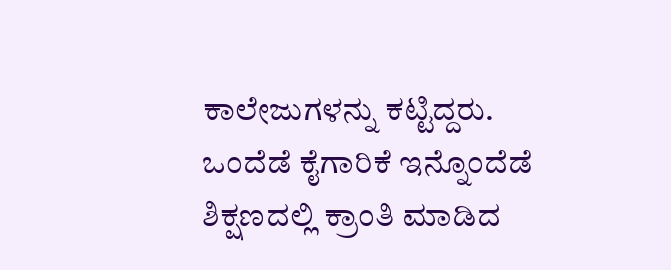ಕಾಲೇಜುಗಳನ್ನು ಕಟ್ಟಿದ್ದರು. ಒಂದೆಡೆ ಕೈಗಾರಿಕೆ ಇನ್ನೊಂದೆಡೆ ಶಿಕ್ಷಣದಲ್ಲಿ ಕ್ರಾಂತಿ ಮಾಡಿದ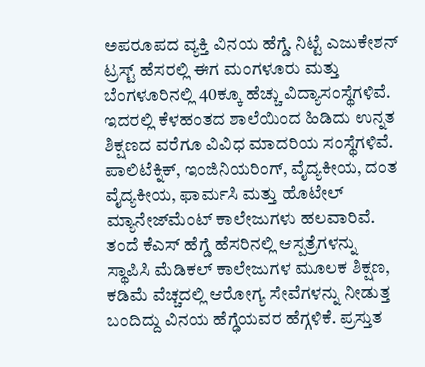ಅಪರೂಪದ ವ್ಯಕ್ತಿ ವಿನಯ ಹೆಗ್ಡೆ. ನಿಟ್ಟೆ ಎಜುಕೇಶನ್ ಟ್ರಸ್ಟ್ ಹೆಸರಲ್ಲಿ ಈಗ ಮಂಗಳೂರು ಮತ್ತು ಬೆಂಗಳೂರಿನಲ್ಲಿ 40ಕ್ಕೂ ಹೆಚ್ಚು ವಿದ್ಯಾಸಂಸ್ಥೆಗಳಿವೆ. ಇದರಲ್ಲಿ ಕೆಳಹಂತದ ಶಾಲೆಯಿಂದ ಹಿಡಿದು ಉನ್ನತ ಶಿಕ್ಷಣದ ವರೆಗೂ ವಿವಿಧ ಮಾದರಿಯ ಸಂಸ್ಥೆಗಳಿವೆ. ಪಾಲಿಟೆಕ್ನಿಕ್, ಇಂಜಿನಿಯರಿಂಗ್, ವೈದ್ಯಕೀಯ, ದಂತ ವೈದ್ಯಕೀಯ, ಫಾರ್ಮಸಿ ಮತ್ತು ಹೊಟೇಲ್ ಮ್ಯಾನೇಜ್‌ಮೆಂಟ್ ಕಾಲೇಜುಗಳು ಹಲವಾರಿವೆ. ತಂದೆ ಕೆಎಸ್ ಹೆಗ್ಡೆ ಹೆಸರಿನಲ್ಲಿ ಆಸ್ಪತ್ರೆಗಳನ್ನು ಸ್ಥಾಪಿಸಿ ಮೆಡಿಕಲ್ ಕಾಲೇಜುಗಳ ಮೂಲಕ ಶಿಕ್ಷಣ, ಕಡಿಮೆ ವೆಚ್ಚದಲ್ಲಿ ಆರೋಗ್ಯ ಸೇವೆಗಳನ್ನು ನೀಡುತ್ತ ಬಂದಿದ್ದು ವಿನಯ ಹೆಗ್ಢೆಯವರ ಹೆಗ್ಗಳಿಕೆ. ಪ್ರಸ್ತುತ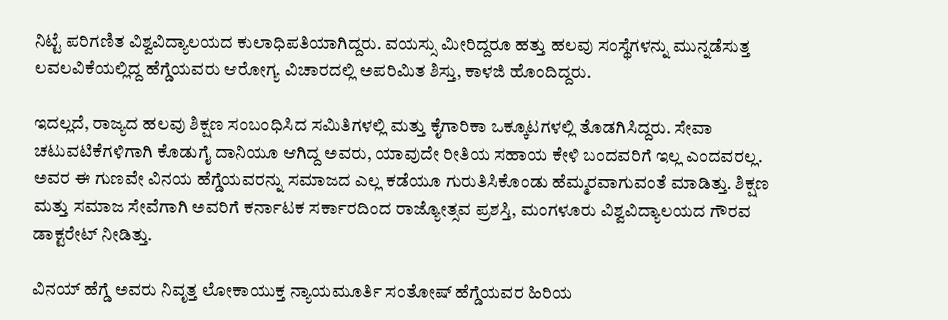ನಿಟ್ಟೆ ಪರಿಗಣಿತ ವಿಶ್ವವಿದ್ಯಾಲಯದ ಕುಲಾಧಿಪತಿಯಾಗಿದ್ದರು. ವಯಸ್ಸು ಮೀರಿದ್ದರೂ ಹತ್ತು ಹಲವು ಸಂಸ್ಥೆಗಳನ್ನು ಮುನ್ನಡೆಸುತ್ತ ಲವಲವಿಕೆಯಲ್ಲಿದ್ದ ಹೆಗ್ಡೆಯವರು ಆರೋಗ್ಯ ವಿಚಾರದಲ್ಲಿ ಅಪರಿಮಿತ ಶಿಸ್ತು, ಕಾಳಜಿ ಹೊಂದಿದ್ದರು.

ಇದಲ್ಲದೆ, ರಾಜ್ಯದ ಹಲವು ಶಿಕ್ಷಣ ಸಂಬಂಧಿಸಿದ ಸಮಿತಿಗಳಲ್ಲಿ ಮತ್ತು ಕೈಗಾರಿಕಾ ಒಕ್ಕೂಟಗಳಲ್ಲಿ ತೊಡಗಿಸಿದ್ದರು. ಸೇವಾ ಚಟುವಟಿಕೆಗಳಿಗಾಗಿ ಕೊಡುಗೈ ದಾನಿಯೂ ಆಗಿದ್ದ ಅವರು, ಯಾವುದೇ ರೀತಿಯ ಸಹಾಯ ಕೇಳಿ ಬಂದವರಿಗೆ ಇಲ್ಲ ಎಂದವರಲ್ಲ. ಅವರ ಈ ಗುಣವೇ ವಿನಯ ಹೆಗ್ಡೆಯವರನ್ನು ಸಮಾಜದ ಎಲ್ಲ ಕಡೆಯೂ ಗುರುತಿಸಿಕೊಂಡು ಹೆಮ್ಮರವಾಗುವಂತೆ ಮಾಡಿತ್ತು. ಶಿಕ್ಷಣ ಮತ್ತು ಸಮಾಜ ಸೇವೆಗಾಗಿ ಅವರಿಗೆ ಕರ್ನಾಟಕ ಸರ್ಕಾರದಿಂದ ರಾಜ್ಯೋತ್ಸವ ಪ್ರಶಸ್ತಿ, ಮಂಗಳೂರು ವಿಶ್ವವಿದ್ಯಾಲಯದ ಗೌರವ ಡಾಕ್ಟರೇಟ್ ನೀಡಿತ್ತು.

ವಿನಯ್ ಹೆಗ್ಡೆ ಅವರು ನಿವೃತ್ತ ಲೋಕಾಯುಕ್ತ ನ್ಯಾಯಮೂರ್ತಿ ಸಂತೋಷ್ ಹೆಗ್ಡೆಯವರ ಹಿರಿಯ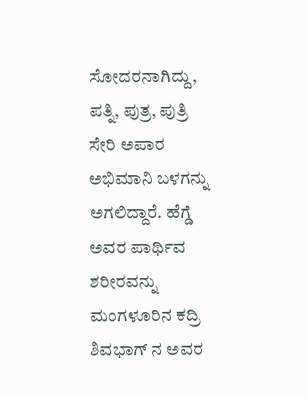ಸೋದರನಾಗಿದ್ದು, ಪತ್ನಿ, ಪುತ್ರ, ಪುತ್ರಿ ಸೇರಿ ಅಪಾರ ಅಭಿಮಾನಿ ಬಳಗನ್ನು ಅಗಲಿದ್ದಾರೆ. ಹೆಗ್ಡೆ ಅವರ ಪಾರ್ಥಿವ ಶರೀರವನ್ನು ಮಂಗಳೂರಿನ ಕದ್ರಿ ಶಿವಭಾಗ್ ನ ಅವರ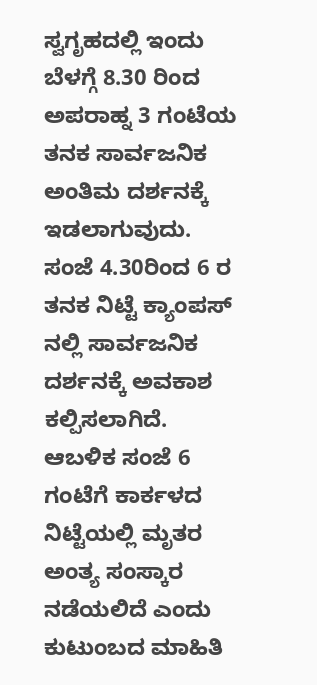ಸ್ವಗೃಹದಲ್ಲಿ ಇಂದು ಬೆಳಗ್ಗೆ 8.30 ರಿಂದ ಅಪರಾಹ್ನ 3 ಗಂಟೆಯ ತನಕ ಸಾರ್ವಜನಿಕ ಅಂತಿಮ ದರ್ಶನಕ್ಕೆ ಇಡಲಾಗುವುದು. ಸಂಜೆ 4.30ರಿಂದ 6 ರ ತನಕ ನಿಟ್ಟೆ ಕ್ಯಾಂಪಸ್ ನಲ್ಲಿ ಸಾರ್ವಜನಿಕ ದರ್ಶನಕ್ಕೆ ಅವಕಾಶ ಕಲ್ಪಿಸಲಾಗಿದೆ. ಆಬಳಿಕ ಸಂಜೆ 6 ಗಂಟೆಗೆ ಕಾರ್ಕಳದ ನಿಟ್ಟೆಯಲ್ಲಿ ಮೃತರ ಅಂತ್ಯ ಸಂಸ್ಕಾರ ನಡೆಯಲಿದೆ ಎಂದು ಕುಟುಂಬದ ಮಾಹಿತಿ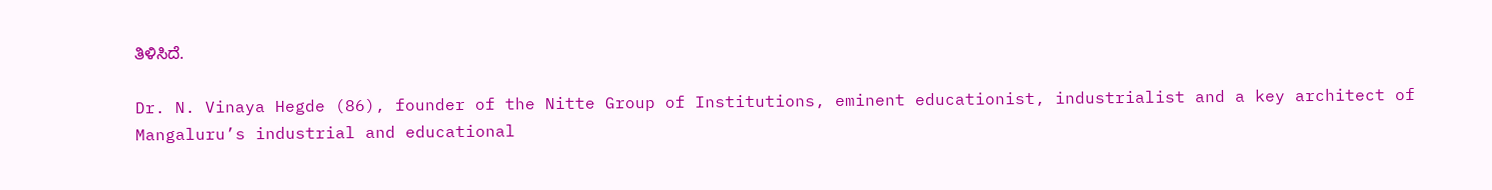ತಿಳಿಸಿದೆ‌.

Dr. N. Vinaya Hegde (86), founder of the Nitte Group of Institutions, eminent educationist, industrialist and a key architect of Mangaluru’s industrial and educational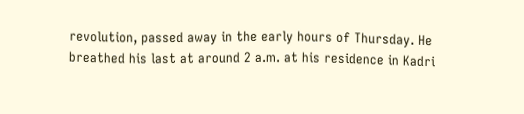revolution, passed away in the early hours of Thursday. He breathed his last at around 2 a.m. at his residence in Kadri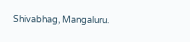Shivabhag, Mangaluru.